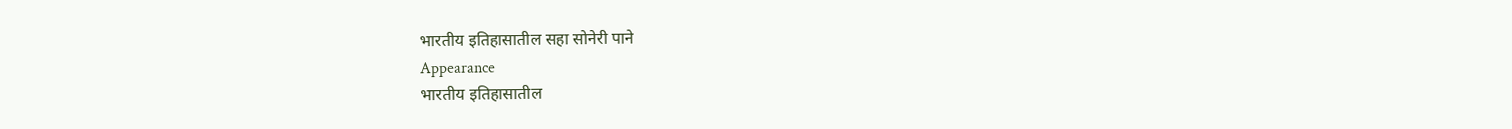भारतीय इतिहासातील सहा सोनेरी पाने
Appearance
भारतीय इतिहासातील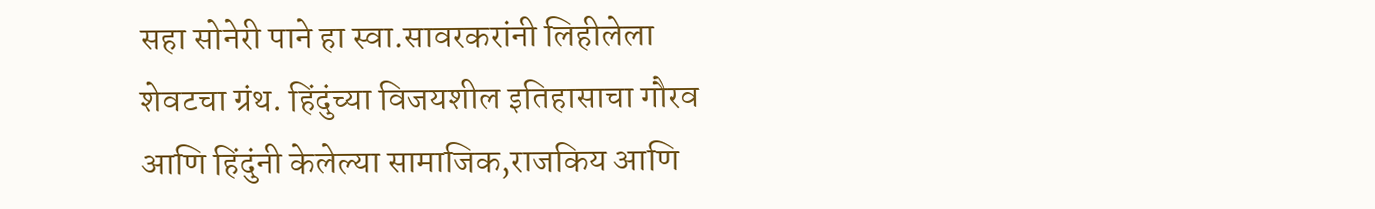सहा सोनेरी पाने हा स्वा.सावरकरांनी लिहीलेला शेवटचा ग्रंथ. हिंदुंच्या विजयशील इतिहासाचा गौरव आणि हिंदुंनी केलेल्या सामाजिक,राजकिय आणि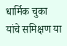धार्मिक चुका यांचे समिक्षण या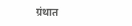ग्रंथात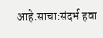आहे.साचा:संदर्भ हवा